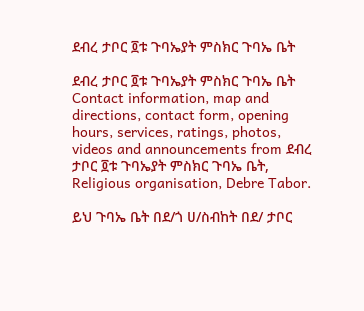ደብረ ታቦር ፬ቱ ጉባኤያት ምስክር ጉባኤ ቤት

ደብረ ታቦር ፬ቱ ጉባኤያት ምስክር ጉባኤ ቤት Contact information, map and directions, contact form, opening hours, services, ratings, photos, videos and announcements from ደብረ ታቦር ፬ቱ ጉባኤያት ምስክር ጉባኤ ቤት, Religious organisation, Debre Tabor.

ይህ ጉባኤ ቤት በደ/ጎ ሀ/ስብከት በደ/ ታቦር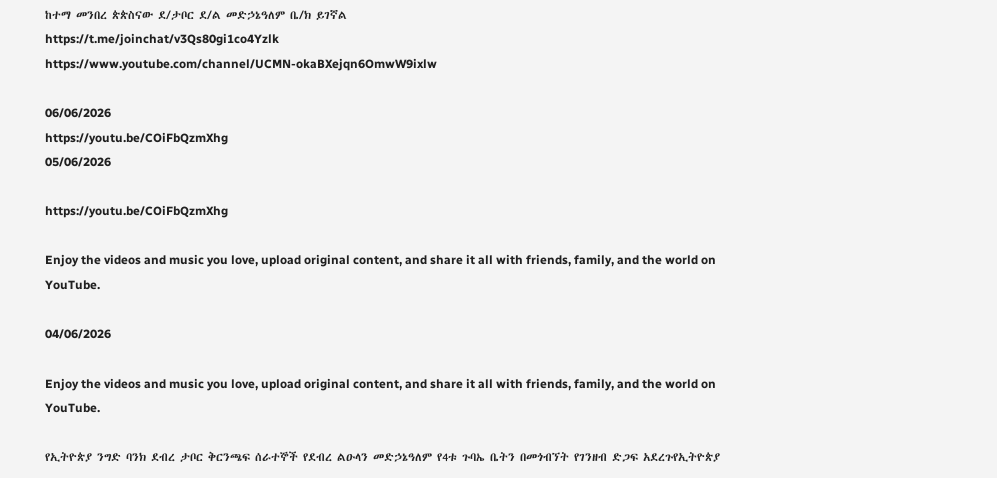ከተማ መንበረ ጵጵስናው ደ/ታቦር ደ/ል መድኃኔዓለም ቤ/ክ ይገኛል
https://t.me/joinchat/v3Qs80gi1co4Yzlk
https://www.youtube.com/channel/UCMN-okaBXejqn6OmwW9ixlw

06/06/2026
https://youtu.be/COiFbQzmXhg
05/06/2026

https://youtu.be/COiFbQzmXhg

Enjoy the videos and music you love, upload original content, and share it all with friends, family, and the world on YouTube.

04/06/2026

Enjoy the videos and music you love, upload original content, and share it all with friends, family, and the world on YouTube.

የኢትዮጵያ ንግድ ባንክ ደብረ ታቦር ቅርንጫፍ ሰራተኞች የደብረ ልዑላን መድኃኔዓለም የ4ቱ ጉባኤ ቤትን በመጎብኘት የገንዘብ ድጋፍ አደረጉየኢትዮጵያ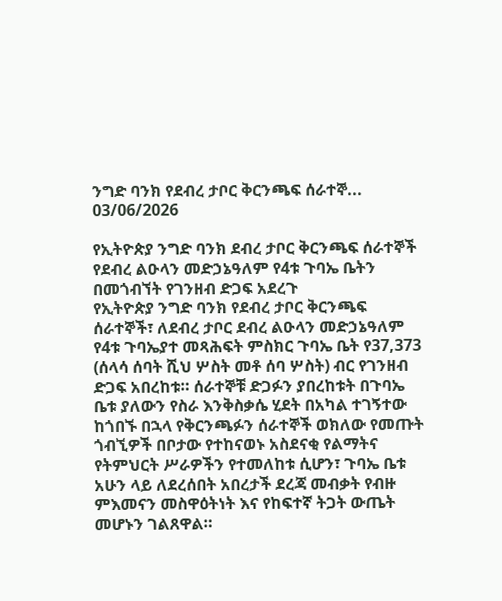ንግድ ባንክ የደብረ ታቦር ቅርንጫፍ ሰራተኞ...
03/06/2026

የኢትዮጵያ ንግድ ባንክ ደብረ ታቦር ቅርንጫፍ ሰራተኞች የደብረ ልዑላን መድኃኔዓለም የ4ቱ ጉባኤ ቤትን በመጎብኘት የገንዘብ ድጋፍ አደረጉ
የኢትዮጵያ ንግድ ባንክ የደብረ ታቦር ቅርንጫፍ ሰራተኞች፣ ለደብረ ታቦር ደብረ ልዑላን መድኃኔዓለም የ4ቱ ጉባኤያተ መጻሕፍት ምስክር ጉባኤ ቤት የ37,373 (ሰላሳ ሰባት ሺህ ሦስት መቶ ሰባ ሦስት) ብር የገንዘብ ድጋፍ አበረከቱ። ሰራተኞቹ ድጋፉን ያበረከቱት በጉባኤ ቤቱ ያለውን የስራ እንቅስቃሴ ሂደት በአካል ተገኝተው ከጎበኙ በኋላ የቅርንጫፉን ሰራተኞች ወክለው የመጡት ጎብኚዎች በቦታው የተከናወኑ አስደናቂ የልማትና የትምህርት ሥራዎችን የተመለከቱ ሲሆን፣ ጉባኤ ቤቱ አሁን ላይ ለደረሰበት አበረታች ደረጃ መብቃት የብዙ ምእመናን መስዋዕትነት እና የከፍተኛ ትጋት ውጤት መሆኑን ገልጸዋል።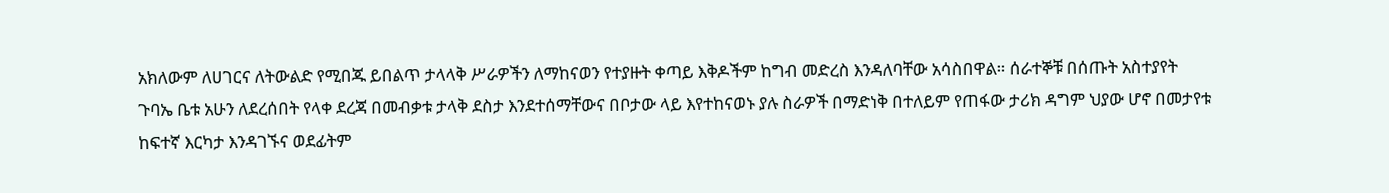አክለውም ለሀገርና ለትውልድ የሚበጁ ይበልጥ ታላላቅ ሥራዎችን ለማከናወን የተያዙት ቀጣይ እቅዶችም ከግብ መድረስ እንዳለባቸው አሳስበዋል። ሰራተኞቹ በሰጡት አስተያየት ጉባኤ ቤቱ አሁን ለደረሰበት የላቀ ደረጃ በመብቃቱ ታላቅ ደስታ እንደተሰማቸውና በቦታው ላይ እየተከናወኑ ያሉ ስራዎች በማድነቅ በተለይም የጠፋው ታሪክ ዳግም ህያው ሆኖ በመታየቱ ከፍተኛ እርካታ እንዳገኙና ወደፊትም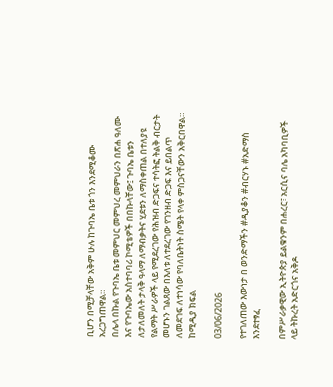ቢሆን በሚቻላቸው አቅም ሁሉ ከጉባኤ ቤቱ ጎን እንደሚቆሙ አረጋግጠዋል።
በሌላ በኩል የጉባኤ ቤቱ መምህር መምህረ መምህራን በጽሐ ዓለሙ እና የጉባኤው አስተባባሪ ኮሚቴዎች በበኩላቸው፤ ጉባኤ ቤቱን ለታለመለት ታላቅ ዓላማ ለማብቃትና ሂደቱን ለማስቀጠል በተለያዩ የልማት ሥራዎች ላይ የሚደረገው የሕዝብ ድጋፍና ተሳትፎ ትልቅ ብርታት መሆኑን ገልጸው በእለቱ ለተደረገው የገንዘብ ድጋፍ እና ይበልጥ ለመደገፍ ለተነሳው የባለቤትነት ስሜት የላቀ ምስጋናቸውን አቅርበዋል።
ከሚዲያ ክፍል

03/06/2026

የተገለጠው እውነታ በ ወንድማችን #ዲያቆን #ብርሃኑ #አድማስ እንደተፃፈ

በምሥራቃዊው ኢትዮጵያ ይልቁንም በሐረር፣ አርሲና ባሌ አካባቢዎች ላይ ትኩረት አድርጎና አቅዶ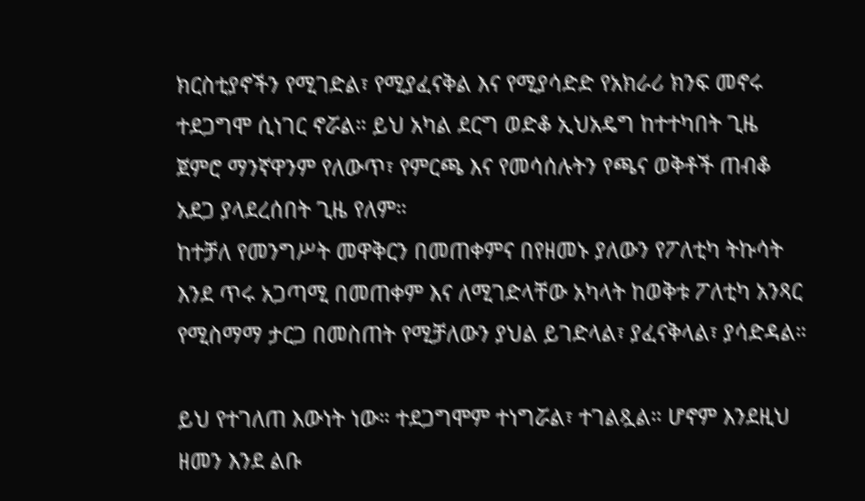ክርስቲያኖችን የሚገድል፣ የሚያፈናቅል እና የሚያሳድድ የአክራሪ ክንፍ መኖሩ ተደጋግሞ ሲነገር ኖሯል። ይህ አካል ደርግ ወድቆ ኢህአዴግ ከተተካበት ጊዜ ጀምሮ ማንኛዋንም የለውጥ፣ የምርጫ እና የመሳሰሉትን የጫና ወቅቶች ጠብቆ አደጋ ያላደረሰበት ጊዜ የለም።
ከተቻለ የመንግሥት መዋቅርን በመጠቀምና በየዘመኑ ያለውን የፖለቲካ ትኩሳት እንደ ጥሩ አጋጣሚ በመጠቀም እና ለሚገድላቸው አካላት ከወቅቱ ፖለቲካ አንጻር የሚስማማ ታርጋ በመስጠት የሚቻለውን ያህል ይገድላል፣ ያፈናቅላል፣ ያሳድዳል።

ይህ የተገለጠ እውነት ነው። ተደጋግሞም ተነግሯል፣ ተገልጿል። ሆኖም እንደዚህ ዘመን እንደ ልቡ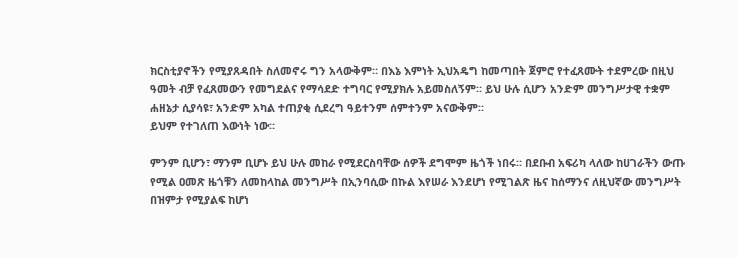ክርስቲያኖችን የሚያጸዳበት ስለመኖሩ ግን አላውቅም። በእኔ እምነት ኢህአዴግ ከመጣበት ጀምሮ የተፈጸሙት ተደምረው በዚህ ዓመት ብቻ የፈጸመውን የመግደልና የማሳደድ ተግባር የሚያክሉ አይመስለኝም። ይህ ሁሉ ሲሆን አንድም መንግሥታዊ ተቋም ሐዘኔታ ሲያሳዩ፣ አንድም አካል ተጠያቂ ሲደረግ ዓይተንም ሰምተንም አናውቅም።
ይህም የተገለጠ እውነት ነው።

ምንም ቢሆን፣ ማንም ቢሆኑ ይህ ሁሉ መከራ የሚደርስባቸው ሰዎች ደግሞም ዜጎች ነበሩ። በደቡብ አፍሪካ ላለው ከሀገራችን ውጡ የሚል ዐመጽ ዜጎቹን ለመከላከል መንግሥት በኢንባሲው በኩል እየሠራ እንደሆነ የሚገልጽ ዜና ከሰማንና ለዚህኛው መንግሥት በዝምታ የሚያልፍ ከሆነ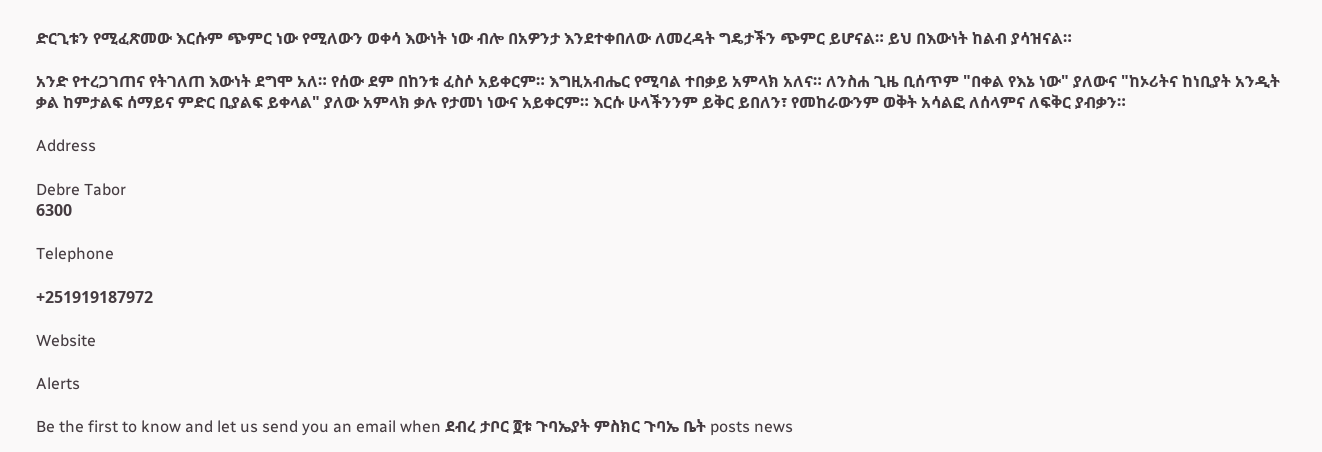ድርጊቱን የሚፈጽመው እርሱም ጭምር ነው የሚለውን ወቀሳ እውነት ነው ብሎ በአዎንታ እንደተቀበለው ለመረዳት ግዴታችን ጭምር ይሆናል። ይህ በእውነት ከልብ ያሳዝናል።

አንድ የተረጋገጠና የትገለጠ እውነት ደግሞ አለ። የሰው ደም በከንቱ ፈስሶ አይቀርም። እግዚአብሔር የሚባል ተበቃይ አምላክ አለና። ለንስሐ ጊዜ ቢሰጥም "በቀል የእኔ ነው" ያለውና "ከኦሪትና ከነቢያት አንዲት ቃል ከምታልፍ ሰማይና ምድር ቢያልፍ ይቀላል" ያለው አምላክ ቃሉ የታመነ ነውና አይቀርም። እርሱ ሁላችንንም ይቅር ይበለን፣ የመከራውንም ወቅት አሳልፎ ለሰላምና ለፍቅር ያብቃን።

Address

Debre Tabor
6300

Telephone

+251919187972

Website

Alerts

Be the first to know and let us send you an email when ደብረ ታቦር ፬ቱ ጉባኤያት ምስክር ጉባኤ ቤት posts news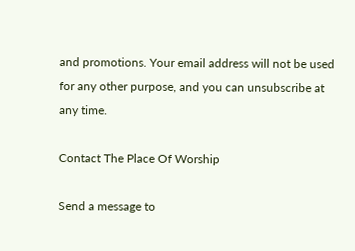and promotions. Your email address will not be used for any other purpose, and you can unsubscribe at any time.

Contact The Place Of Worship

Send a message to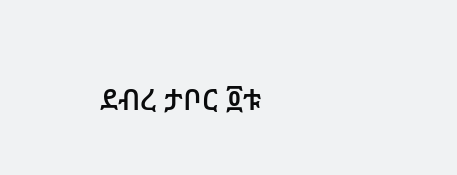ደብረ ታቦር ፬ቱ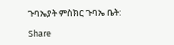ጉባኤያት ምስክር ጉባኤ ቤት:

Share